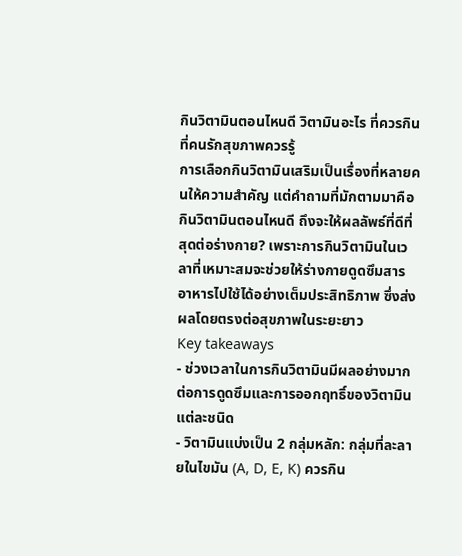กินวิตามินตอนไหนดี วิตามินอะไร ที่ควรกิน ที่คนรักสุขภาพควรรู้
การเลือกกินวิตามินเสริมเป็นเรื่องที่หลายคนให้ความสำคัญ แต่คำถามที่มักตามมาคือ กินวิตามินตอนไหนดี ถึงจะให้ผลลัพธ์ที่ดีที่สุดต่อร่างกาย? เพราะการกินวิตามินในเวลาที่เหมาะสมจะช่วยให้ร่างกายดูดซึมสารอาหารไปใช้ได้อย่างเต็มประสิทธิภาพ ซึ่งส่งผลโดยตรงต่อสุขภาพในระยะยาว
Key takeaways
- ช่วงเวลาในการกินวิตามินมีผลอย่างมากต่อการดูดซึมและการออกฤทธิ์ของวิตามินแต่ละชนิด
- วิตามินแบ่งเป็น 2 กลุ่มหลัก: กลุ่มที่ละลายในไขมัน (A, D, E, K) ควรกิน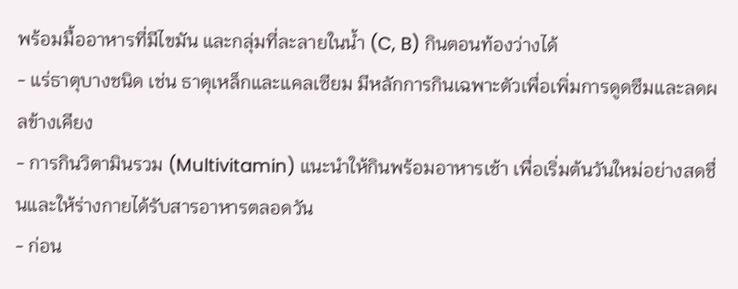พร้อมมื้ออาหารที่มีไขมัน และกลุ่มที่ละลายในน้ำ (C, B) กินตอนท้องว่างได้
- แร่ธาตุบางชนิด เช่น ธาตุเหล็กและแคลเซียม มีหลักการกินเฉพาะตัวเพื่อเพิ่มการดูดซึมและลดผลข้างเคียง
- การกินวิตามินรวม (Multivitamin) แนะนำให้กินพร้อมอาหารเช้า เพื่อเริ่มต้นวันใหม่อย่างสดชื่นและให้ร่างกายได้รับสารอาหารตลอดวัน
- ก่อน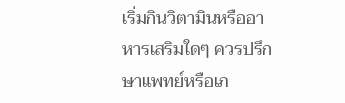เริ่มกินวิตามินหรืออาหารเสริมใดๆ ควรปรึกษาแพทย์หรือเภ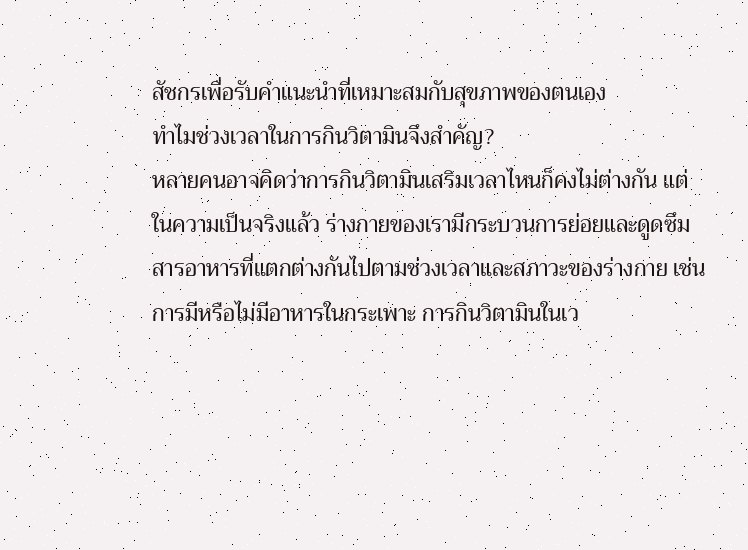สัชกรเพื่อรับคำแนะนำที่เหมาะสมกับสุขภาพของตนเอง
ทำไมช่วงเวลาในการกินวิตามินจึงสำคัญ?
หลายคนอาจคิดว่าการกินวิตามินเสริมเวลาไหนก็คงไม่ต่างกัน แต่ในความเป็นจริงแล้ว ร่างกายของเรามีกระบวนการย่อยและดูดซึมสารอาหารที่แตกต่างกันไปตามช่วงเวลาและสภาวะของร่างกาย เช่น การมีหรือไม่มีอาหารในกระเพาะ การกินวิตามินในเว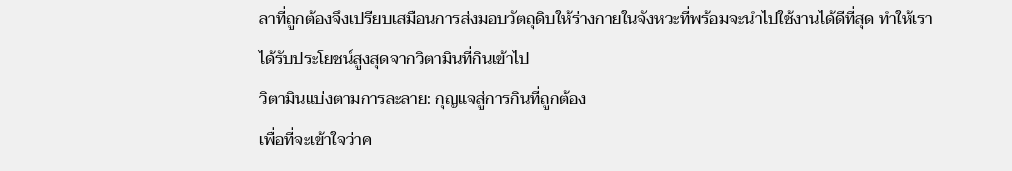ลาที่ถูกต้องจึงเปรียบเสมือนการส่งมอบวัตถุดิบให้ร่างกายในจังหวะที่พร้อมจะนำไปใช้งานได้ดีที่สุด ทำให้เราได้รับประโยชน์สูงสุดจากวิตามินที่กินเข้าไป
วิตามินแบ่งตามการละลาย: กุญแจสู่การกินที่ถูกต้อง
เพื่อที่จะเข้าใจว่าค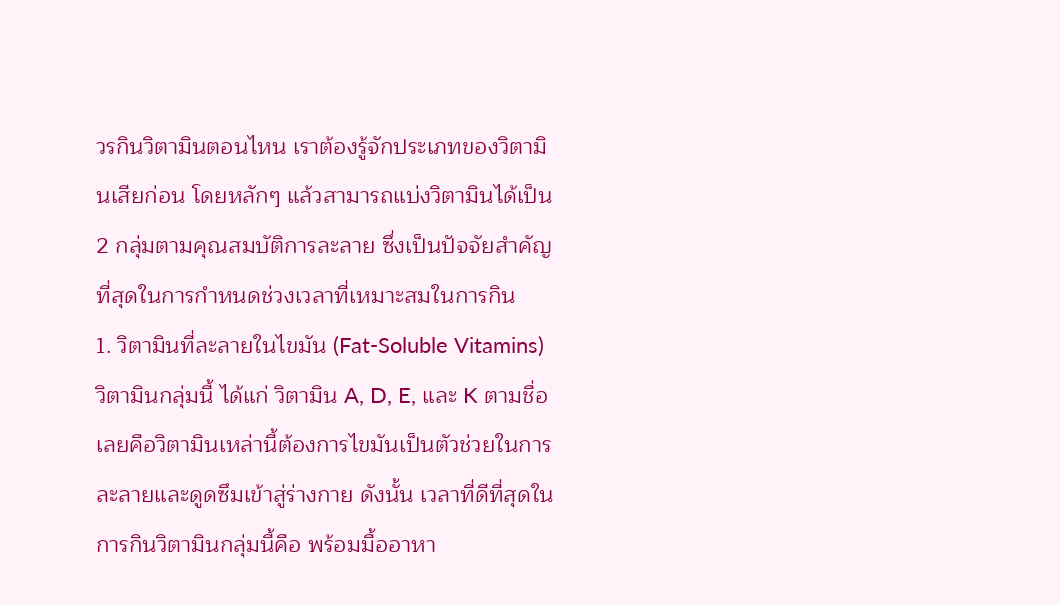วรกินวิตามินตอนไหน เราต้องรู้จักประเภทของวิตามินเสียก่อน โดยหลักๆ แล้วสามารถแบ่งวิตามินได้เป็น 2 กลุ่มตามคุณสมบัติการละลาย ซึ่งเป็นปัจจัยสำคัญที่สุดในการกำหนดช่วงเวลาที่เหมาะสมในการกิน
1. วิตามินที่ละลายในไขมัน (Fat-Soluble Vitamins)
วิตามินกลุ่มนี้ ได้แก่ วิตามิน A, D, E, และ K ตามชื่อเลยคือวิตามินเหล่านี้ต้องการไขมันเป็นตัวช่วยในการละลายและดูดซึมเข้าสู่ร่างกาย ดังนั้น เวลาที่ดีที่สุดในการกินวิตามินกลุ่มนี้คือ พร้อมมื้ออาหา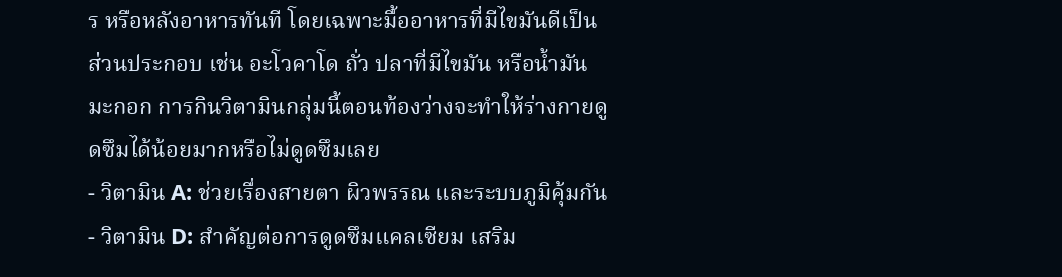ร หรือหลังอาหารทันที โดยเฉพาะมื้ออาหารที่มีไขมันดีเป็นส่วนประกอบ เช่น อะโวคาโด ถั่ว ปลาที่มีไขมัน หรือน้ำมันมะกอก การกินวิตามินกลุ่มนี้ตอนท้องว่างจะทำให้ร่างกายดูดซึมได้น้อยมากหรือไม่ดูดซึมเลย
- วิตามิน A: ช่วยเรื่องสายตา ผิวพรรณ และระบบภูมิคุ้มกัน
- วิตามิน D: สำคัญต่อการดูดซึมแคลเซียม เสริม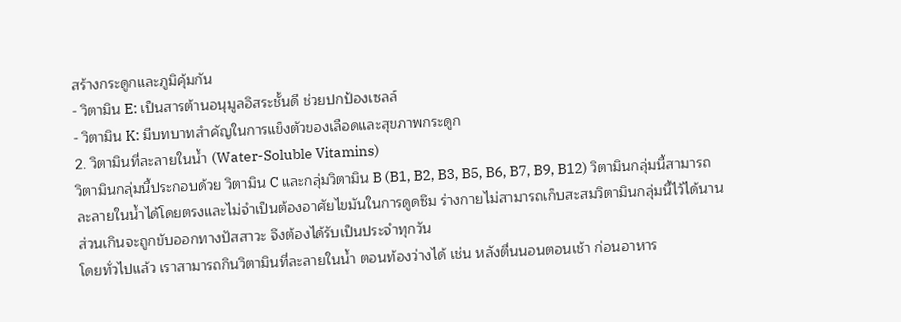สร้างกระดูกและภูมิคุ้มกัน
- วิตามิน E: เป็นสารต้านอนุมูลอิสระชั้นดี ช่วยปกป้องเซลล์
- วิตามิน K: มีบทบาทสำคัญในการแข็งตัวของเลือดและสุขภาพกระดูก
2. วิตามินที่ละลายในน้ำ (Water-Soluble Vitamins)
วิตามินกลุ่มนี้ประกอบด้วย วิตามิน C และกลุ่มวิตามิน B (B1, B2, B3, B5, B6, B7, B9, B12) วิตามินกลุ่มนี้สามารถละลายในน้ำได้โดยตรงและไม่จำเป็นต้องอาศัยไขมันในการดูดซึม ร่างกายไม่สามารถเก็บสะสมวิตามินกลุ่มนี้ไว้ได้นาน ส่วนเกินจะถูกขับออกทางปัสสาวะ จึงต้องได้รับเป็นประจำทุกวัน
โดยทั่วไปแล้ว เราสามารถกินวิตามินที่ละลายในน้ำ ตอนท้องว่างได้ เช่น หลังตื่นนอนตอนเช้า ก่อนอาหาร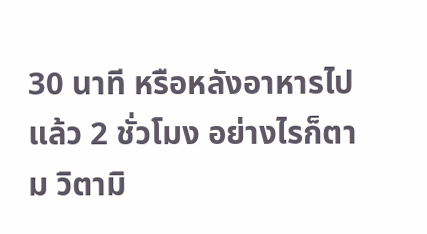30 นาที หรือหลังอาหารไปแล้ว 2 ชั่วโมง อย่างไรก็ตาม วิตามิ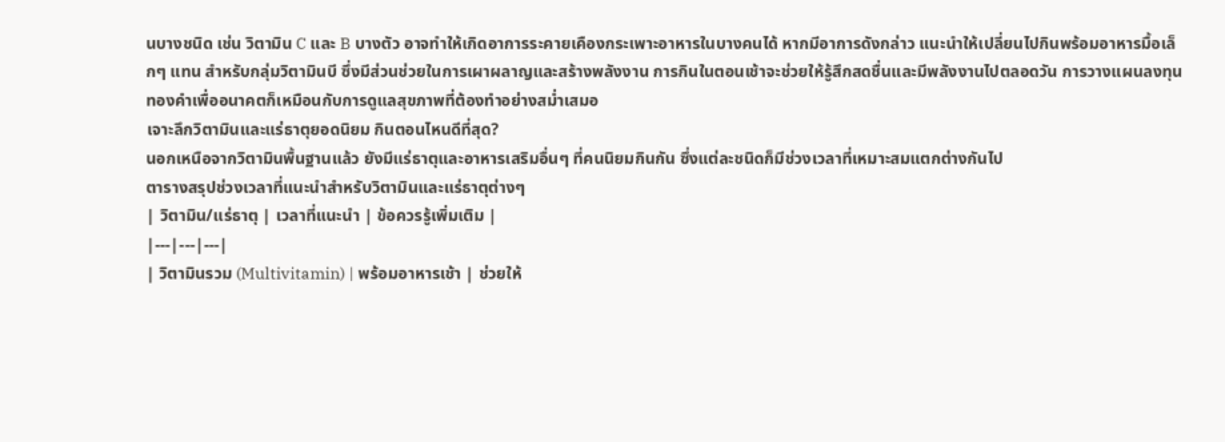นบางชนิด เช่น วิตามิน C และ B บางตัว อาจทำให้เกิดอาการระคายเคืองกระเพาะอาหารในบางคนได้ หากมีอาการดังกล่าว แนะนำให้เปลี่ยนไปกินพร้อมอาหารมื้อเล็กๆ แทน สำหรับกลุ่มวิตามินบี ซึ่งมีส่วนช่วยในการเผาผลาญและสร้างพลังงาน การกินในตอนเช้าจะช่วยให้รู้สึกสดชื่นและมีพลังงานไปตลอดวัน การวางแผนลงทุนทองคำเพื่ออนาคตก็เหมือนกับการดูแลสุขภาพที่ต้องทำอย่างสม่ำเสมอ
เจาะลึกวิตามินและแร่ธาตุยอดนิยม กินตอนไหนดีที่สุด?
นอกเหนือจากวิตามินพื้นฐานแล้ว ยังมีแร่ธาตุและอาหารเสริมอื่นๆ ที่คนนิยมกินกัน ซึ่งแต่ละชนิดก็มีช่วงเวลาที่เหมาะสมแตกต่างกันไป
ตารางสรุปช่วงเวลาที่แนะนำสำหรับวิตามินและแร่ธาตุต่างๆ
| วิตามิน/แร่ธาตุ | เวลาที่แนะนำ | ข้อควรรู้เพิ่มเติม |
|---|---|---|
| วิตามินรวม (Multivitamin) | พร้อมอาหารเช้า | ช่วยให้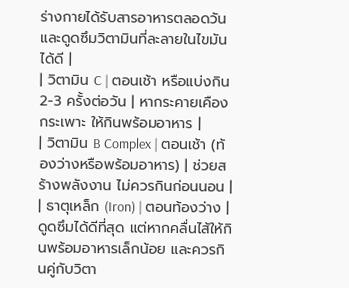ร่างกายได้รับสารอาหารตลอดวันและดูดซึมวิตามินที่ละลายในไขมันได้ดี |
| วิตามิน C | ตอนเช้า หรือแบ่งกิน 2-3 ครั้งต่อวัน | หากระคายเคืองกระเพาะ ให้กินพร้อมอาหาร |
| วิตามิน B Complex | ตอนเช้า (ท้องว่างหรือพร้อมอาหาร) | ช่วยสร้างพลังงาน ไม่ควรกินก่อนนอน |
| ธาตุเหล็ก (Iron) | ตอนท้องว่าง | ดูดซึมได้ดีที่สุด แต่หากคลื่นไส้ให้กินพร้อมอาหารเล็กน้อย และควรกินคู่กับวิตา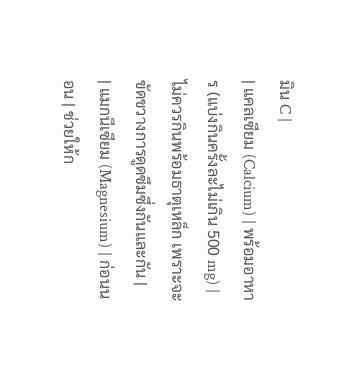มิน C |
| แคลเซียม (Calcium) | พร้อมอาหาร (แบ่งกินครั้งละไม่เกิน 500 mg) | ไม่ควรกินพร้อมธาตุเหล็ก เพราะจะขัดขวางการดูดซึมซึ่งกันและกัน |
| แมกนีเซียม (Magnesium) | ก่อนนอน | ช่วยให้ก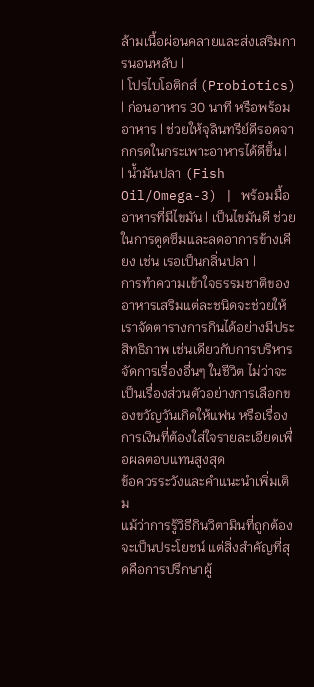ล้ามเนื้อผ่อนคลายและส่งเสริมการนอนหลับ |
| โปรไบโอติกส์ (Probiotics) | ก่อนอาหาร 30 นาที หรือพร้อมอาหาร | ช่วยให้จุลินทรีย์ดีรอดจากกรดในกระเพาะอาหารได้ดีขึ้น |
| น้ำมันปลา (Fish Oil/Omega-3) | พร้อมมื้ออาหารที่มีไขมัน | เป็นไขมันดี ช่วยในการดูดซึมและลดอาการข้างเคียง เช่น เรอเป็นกลิ่นปลา |
การทำความเข้าใจธรรมชาติของอาหารเสริมแต่ละชนิดจะช่วยให้เราจัดตารางการกินได้อย่างมีประสิทธิภาพ เช่นเดียวกับการบริหารจัดการเรื่องอื่นๆ ในชีวิต ไม่ว่าจะเป็นเรื่องส่วนตัวอย่างการเลือกของขวัญวันเกิดให้แฟน หรือเรื่องการเงินที่ต้องใส่ใจรายละเอียดเพื่อผลตอบแทนสูงสุด
ข้อควรระวังและคำแนะนำเพิ่มเติม
แม้ว่าการรู้วิธีกินวิตามินที่ถูกต้องจะเป็นประโยชน์ แต่สิ่งสำคัญที่สุดคือการปรึกษาผู้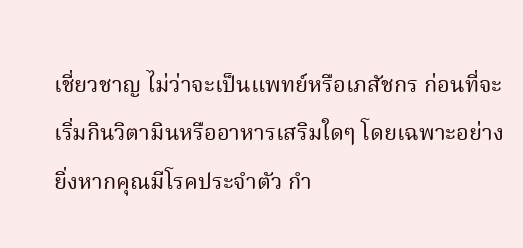เชี่ยวชาญ ไม่ว่าจะเป็นแพทย์หรือเภสัชกร ก่อนที่จะเริ่มกินวิตามินหรืออาหารเสริมใดๆ โดยเฉพาะอย่างยิ่งหากคุณมีโรคประจำตัว กำ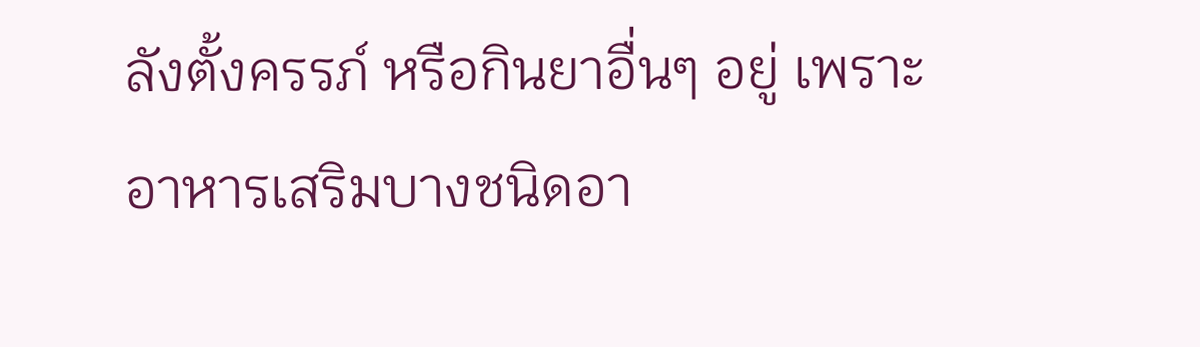ลังตั้งครรภ์ หรือกินยาอื่นๆ อยู่ เพราะอาหารเสริมบางชนิดอา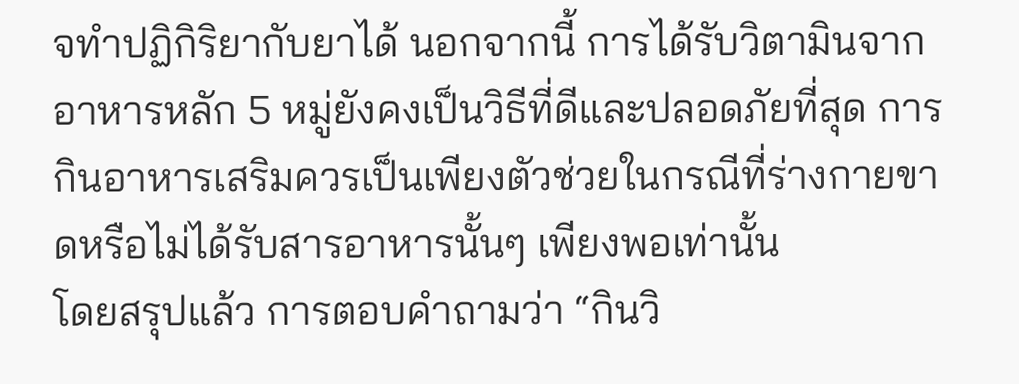จทำปฏิกิริยากับยาได้ นอกจากนี้ การได้รับวิตามินจากอาหารหลัก 5 หมู่ยังคงเป็นวิธีที่ดีและปลอดภัยที่สุด การกินอาหารเสริมควรเป็นเพียงตัวช่วยในกรณีที่ร่างกายขาดหรือไม่ได้รับสารอาหารนั้นๆ เพียงพอเท่านั้น
โดยสรุปแล้ว การตอบคำถามว่า “กินวิ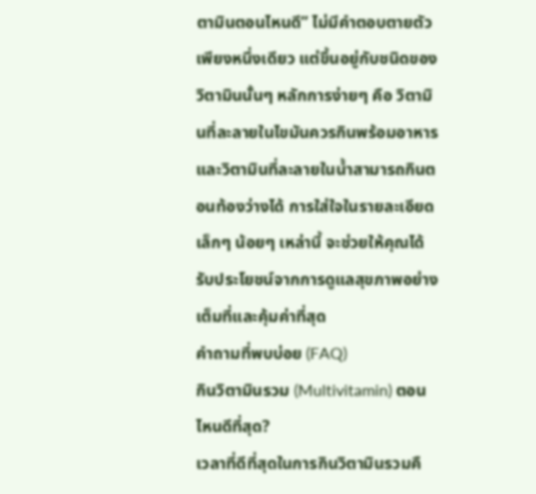ตามินตอนไหนดี” ไม่มีคำตอบตายตัวเพียงหนึ่งเดียว แต่ขึ้นอยู่กับชนิดของวิตามินนั้นๆ หลักการง่ายๆ คือ วิตามินที่ละลายในไขมันควรกินพร้อมอาหาร และวิตามินที่ละลายในน้ำสามารถกินตอนท้องว่างได้ การใส่ใจในรายละเอียดเล็กๆ น้อยๆ เหล่านี้ จะช่วยให้คุณได้รับประโยชน์จากการดูแลสุขภาพอย่างเต็มที่และคุ้มค่าที่สุด
คำถามที่พบบ่อย (FAQ)
กินวิตามินรวม (Multivitamin) ตอนไหนดีที่สุด?
เวลาที่ดีที่สุดในการกินวิตามินรวมคื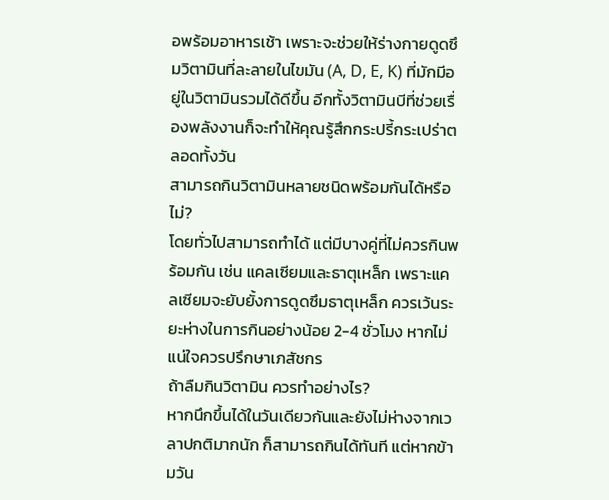อพร้อมอาหารเช้า เพราะจะช่วยให้ร่างกายดูดซึมวิตามินที่ละลายในไขมัน (A, D, E, K) ที่มักมีอยู่ในวิตามินรวมได้ดีขึ้น อีกทั้งวิตามินบีที่ช่วยเรื่องพลังงานก็จะทำให้คุณรู้สึกกระปรี้กระเปร่าตลอดทั้งวัน
สามารถกินวิตามินหลายชนิดพร้อมกันได้หรือไม่?
โดยทั่วไปสามารถทำได้ แต่มีบางคู่ที่ไม่ควรกินพร้อมกัน เช่น แคลเซียมและธาตุเหล็ก เพราะแคลเซียมจะยับยั้งการดูดซึมธาตุเหล็ก ควรเว้นระยะห่างในการกินอย่างน้อย 2-4 ชั่วโมง หากไม่แน่ใจควรปรึกษาเภสัชกร
ถ้าลืมกินวิตามิน ควรทำอย่างไร?
หากนึกขึ้นได้ในวันเดียวกันและยังไม่ห่างจากเวลาปกติมากนัก ก็สามารถกินได้ทันที แต่หากข้ามวัน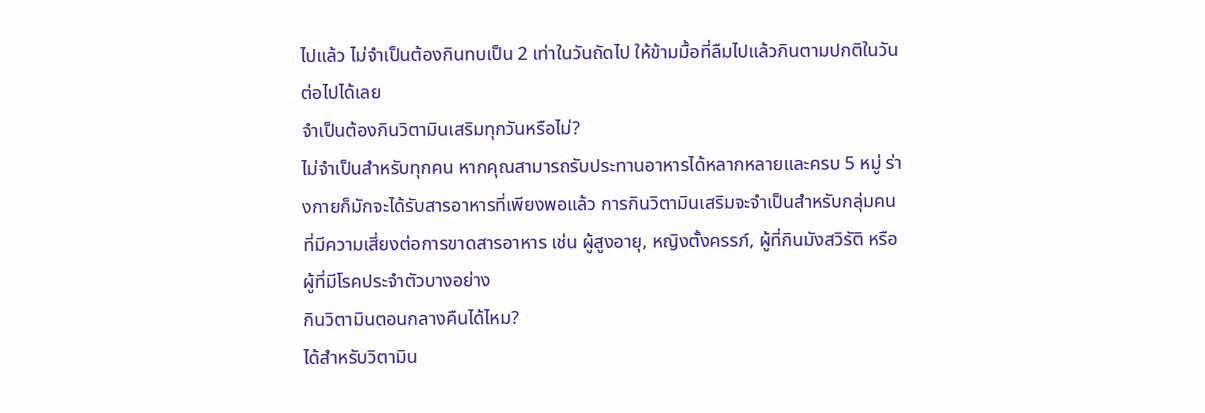ไปแล้ว ไม่จำเป็นต้องกินทบเป็น 2 เท่าในวันถัดไป ให้ข้ามมื้อที่ลืมไปแล้วกินตามปกติในวันต่อไปได้เลย
จำเป็นต้องกินวิตามินเสริมทุกวันหรือไม่?
ไม่จำเป็นสำหรับทุกคน หากคุณสามารถรับประทานอาหารได้หลากหลายและครบ 5 หมู่ ร่างกายก็มักจะได้รับสารอาหารที่เพียงพอแล้ว การกินวิตามินเสริมจะจำเป็นสำหรับกลุ่มคนที่มีความเสี่ยงต่อการขาดสารอาหาร เช่น ผู้สูงอายุ, หญิงตั้งครรภ์, ผู้ที่กินมังสวิรัติ หรือผู้ที่มีโรคประจำตัวบางอย่าง
กินวิตามินตอนกลางคืนได้ไหม?
ได้สำหรับวิตามิน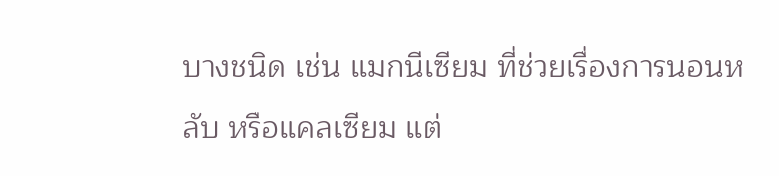บางชนิด เช่น แมกนีเซียม ที่ช่วยเรื่องการนอนหลับ หรือแคลเซียม แต่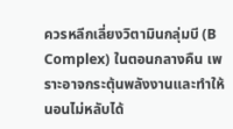ควรหลีกเลี่ยงวิตามินกลุ่มบี (B Complex) ในตอนกลางคืน เพราะอาจกระตุ้นพลังงานและทำให้นอนไม่หลับได้